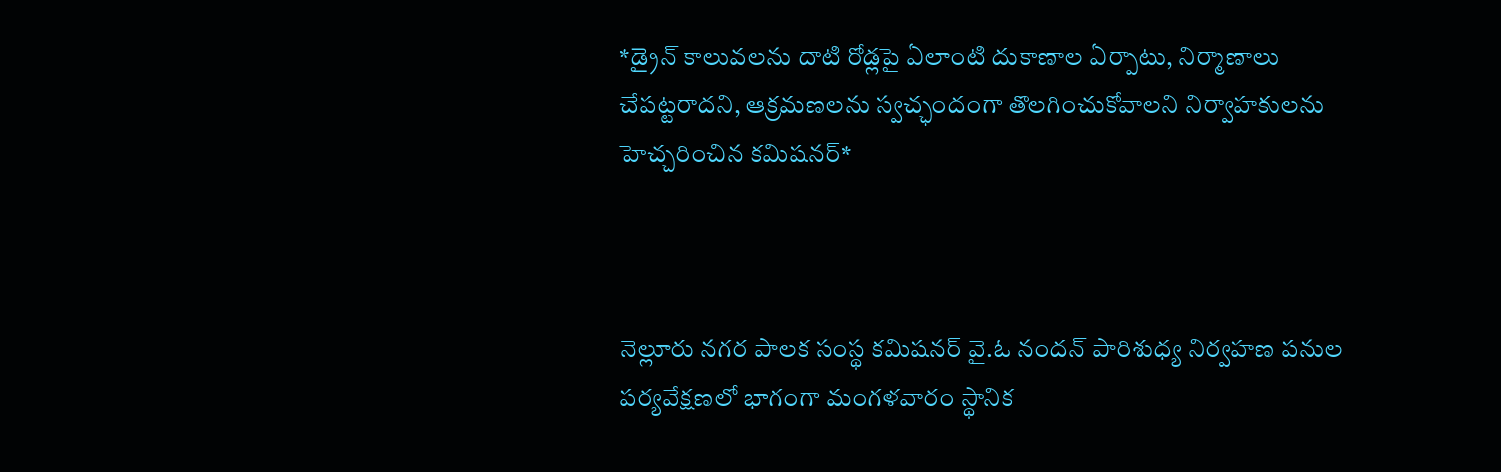*డ్రైన్ కాలువలను దాటి రోడ్లపై ఏలాంటి దుకాణాల ఏర్పాటు, నిర్మాణాలు చేపట్టరాదని, ఆక్రమణలను స్వచ్ఛందంగా తొలగించుకోవాలని నిర్వాహకులను హెచ్చరించిన కమిషనర్*



నెల్లూరు నగర పాలక సంస్థ కమిషనర్ వై.ఓ నందన్ పారిశుధ్య నిర్వహణ పనుల పర్యవేక్షణలో భాగంగా మంగళవారం స్థానిక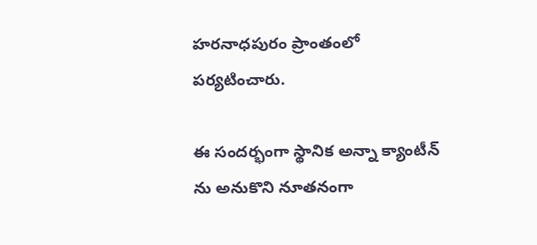హరనాధపురం ప్రాంతంలో పర్యటించారు.

ఈ సందర్భంగా స్థానిక అన్నా క్యాంటీన్ ను అనుకొని నూతనంగా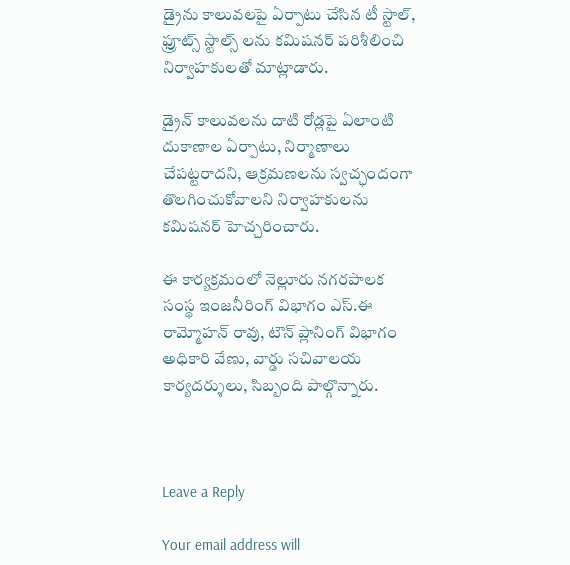డ్రైను కాలువలపై ఏర్పాటు చేసిన టీ స్టాల్, ఫ్రూట్స్ స్టాల్స్ లను కమిషనర్ పరిశీలించి నిర్వాహకులతో మాట్లాడారు.

డ్రైన్ కాలువలను దాటి రోడ్లపై ఏలాంటి దుకాణాల ఏర్పాటు, నిర్మాణాలు చేపట్టరాదని, ఆక్రమణలను స్వచ్ఛందంగా తొలగించుకోవాలని నిర్వాహకులను కమిషనర్ హెచ్చరించారు.

ఈ కార్యక్రమంలో నెల్లూరు నగరపాలక సంస్థ ఇంజనీరింగ్ విభాగం ఎస్.ఈ రామ్మోహన్ రావు, టౌన్ ప్లానింగ్ విభాగం అధికారి వేణు, వార్డు సచివాలయ కార్యదర్శులు, సిబ్బంది పాల్గొన్నారు.



Leave a Reply

Your email address will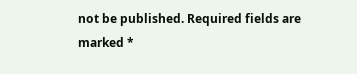not be published. Required fields are marked *